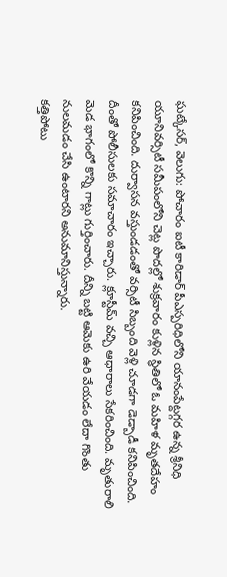ఘట్కేసర్, వెలుగు: పోచారం ఐటీ కారిడార్ పీఎస్పరిధిలోని యానంపేట్దగ్గర ఉన్న శ్రీనిధి యూనివర్సిటీ సమీపంలోని చెట్ల పొదల్లో శుక్రవారం కుళ్లిన స్థితిలో ఓ మహిళ మృతదేహం కనిపించింది. దుర్వాసన వస్తుండడంతో వర్సిటీ సిబ్బంది వెళ్లి చూడగా డెడ్బాడీ కనిపించింది. దీంతో పోలీసులకు సమాచారం ఇచ్చారు. క్లూస్టీమ్ వచ్చి ఆధారాలు సేకరించింది. మృతురాలి మెడ భాగంలో కొన్ని గాట్లు గుర్తించారు. దీన్ని బట్టి ఆమెకు ఉరి వేయడం లేదా గొంతు నులమడం చేసి ఉంటారని అనుమానిస్తున్నారు.
కత్తిపోటు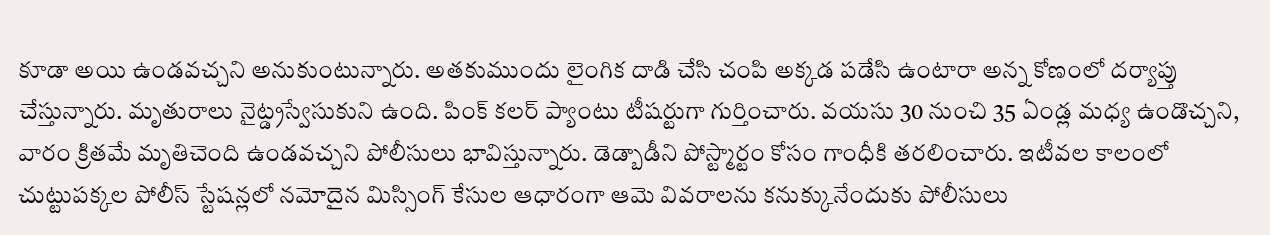కూడా అయి ఉండవచ్చని అనుకుంటున్నారు. అతకుముందు లైంగిక దాడి చేసి చంపి అక్కడ పడేసి ఉంటారా అన్న కోణంలో దర్యాప్తు చేస్తున్నారు. మృతురాలు నైట్డ్రస్వేసుకుని ఉంది. పింక్ కలర్ ప్యాంటు టీషర్టుగా గుర్తించారు. వయసు 30 నుంచి 35 ఏండ్ల మధ్య ఉండొచ్చని, వారం క్రితమే మృతిచెంది ఉండవచ్చని పోలీసులు భావిస్తున్నారు. డెడ్బాడీని పోస్ట్మార్టం కోసం గాంధీకి తరలించారు. ఇటీవల కాలంలో చుట్టుపక్కల పోలీస్ స్టేషన్లలో నమోదైన మిస్సింగ్ కేసుల ఆధారంగా ఆమె వివరాలను కనుక్కునేందుకు పోలీసులు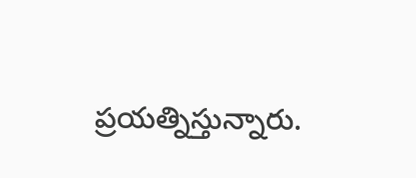ప్రయత్నిస్తున్నారు.